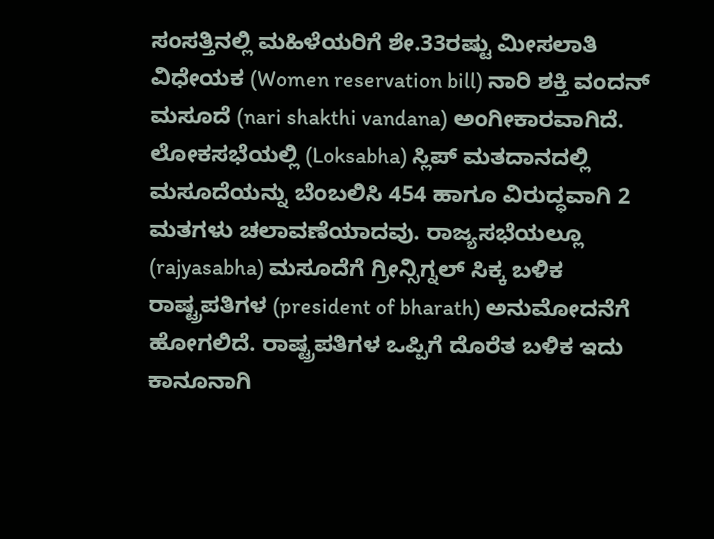ಸಂಸತ್ತಿನಲ್ಲಿ ಮಹಿಳೆಯರಿಗೆ ಶೇ.33ರಷ್ಟು ಮೀಸಲಾತಿ ವಿಧೇಯಕ (Women reservation bill) ನಾರಿ ಶಕ್ತಿ ವಂದನ್ ಮಸೂದೆ (nari shakthi vandana) ಅಂಗೀಕಾರವಾಗಿದೆ. ಲೋಕಸಭೆಯಲ್ಲಿ (Loksabha) ಸ್ಲಿಪ್ ಮತದಾನದಲ್ಲಿ ಮಸೂದೆಯನ್ನು ಬೆಂಬಲಿಸಿ 454 ಹಾಗೂ ವಿರುದ್ಧವಾಗಿ 2 ಮತಗಳು ಚಲಾವಣೆಯಾದವು. ರಾಜ್ಯಸಭೆಯಲ್ಲೂ (rajyasabha) ಮಸೂದೆಗೆ ಗ್ರೀನ್ಸಿಗ್ನಲ್ ಸಿಕ್ಕ ಬಳಿಕ ರಾಷ್ಟ್ರಪತಿಗಳ (president of bharath) ಅನುಮೋದನೆಗೆ ಹೋಗಲಿದೆ. ರಾಷ್ಟ್ರಪತಿಗಳ ಒಪ್ಪಿಗೆ ದೊರೆತ ಬಳಿಕ ಇದು ಕಾನೂನಾಗಿ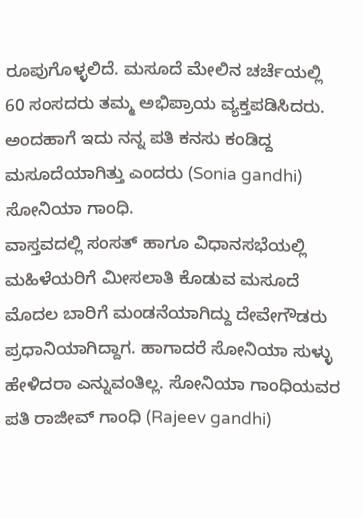ರೂಪುಗೊಳ್ಳಲಿದೆ. ಮಸೂದೆ ಮೇಲಿನ ಚರ್ಚೆಯಲ್ಲಿ 60 ಸಂಸದರು ತಮ್ಮ ಅಭಿಪ್ರಾಯ ವ್ಯಕ್ತಪಡಿಸಿದರು. ಅಂದಹಾಗೆ ಇದು ನನ್ನ ಪತಿ ಕನಸು ಕಂಡಿದ್ದ ಮಸೂದೆಯಾಗಿತ್ತು ಎಂದರು (Sonia gandhi) ಸೋನಿಯಾ ಗಾಂಧಿ.
ವಾಸ್ತವದಲ್ಲಿ ಸಂಸತ್ ಹಾಗೂ ವಿಧಾನಸಭೆಯಲ್ಲಿ ಮಹಿಳೆಯರಿಗೆ ಮೀಸಲಾತಿ ಕೊಡುವ ಮಸೂದೆ ಮೊದಲ ಬಾರಿಗೆ ಮಂಡನೆಯಾಗಿದ್ದು ದೇವೇಗೌಡರು ಪ್ರಧಾನಿಯಾಗಿದ್ದಾಗ. ಹಾಗಾದರೆ ಸೋನಿಯಾ ಸುಳ್ಳು ಹೇಳಿದರಾ ಎನ್ನುವಂತಿಲ್ಲ. ಸೋನಿಯಾ ಗಾಂಧಿಯವರ ಪತಿ ರಾಜೀವ್ ಗಾಂಧಿ (Rajeev gandhi)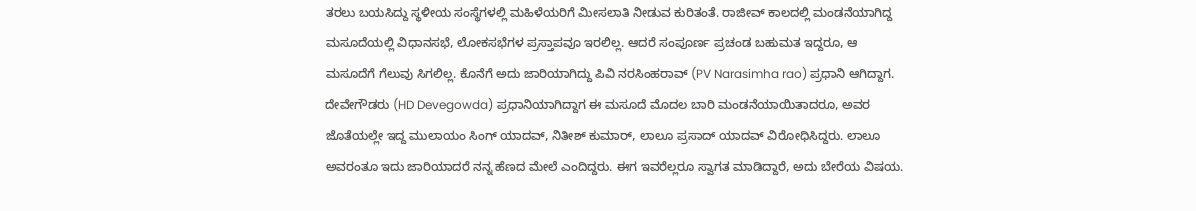ತರಲು ಬಯಸಿದ್ದು ಸ್ಥಳೀಯ ಸಂಸ್ಥೆಗಳಲ್ಲಿ ಮಹಿಳೆಯರಿಗೆ ಮೀಸಲಾತಿ ನೀಡುವ ಕುರಿತಂತೆ. ರಾಜೀವ್ ಕಾಲದಲ್ಲಿ ಮಂಡನೆಯಾಗಿದ್ದ ಮಸೂದೆಯಲ್ಲಿ ವಿಧಾನಸಭೆ, ಲೋಕಸಭೆಗಳ ಪ್ರಸ್ತಾಪವೂ ಇರಲಿಲ್ಲ. ಆದರೆ ಸಂಪೂರ್ಣ ಪ್ರಚಂಡ ಬಹುಮತ ಇದ್ದರೂ, ಆ ಮಸೂದೆಗೆ ಗೆಲುವು ಸಿಗಲಿಲ್ಲ. ಕೊನೆಗೆ ಅದು ಜಾರಿಯಾಗಿದ್ದು ಪಿವಿ ನರಸಿಂಹರಾವ್ (PV Narasimha rao) ಪ್ರಧಾನಿ ಆಗಿದ್ದಾಗ.
ದೇವೇಗೌಡರು (HD Devegowda) ಪ್ರಧಾನಿಯಾಗಿದ್ದಾಗ ಈ ಮಸೂದೆ ಮೊದಲ ಬಾರಿ ಮಂಡನೆಯಾಯಿತಾದರೂ, ಅವರ ಜೊತೆಯಲ್ಲೇ ಇದ್ದ ಮುಲಾಯಂ ಸಿಂಗ್ ಯಾದವ್, ನಿತೀಶ್ ಕುಮಾರ್, ಲಾಲೂ ಪ್ರಸಾದ್ ಯಾದವ್ ವಿರೋಧಿಸಿದ್ದರು. ಲಾಲೂ ಅವರಂತೂ ಇದು ಜಾರಿಯಾದರೆ ನನ್ನ ಹೆಣದ ಮೇಲೆ ಎಂದಿದ್ದರು. ಈಗ ಇವರೆಲ್ಲರೂ ಸ್ವಾಗತ ಮಾಡಿದ್ದಾರೆ, ಅದು ಬೇರೆಯ ವಿಷಯ.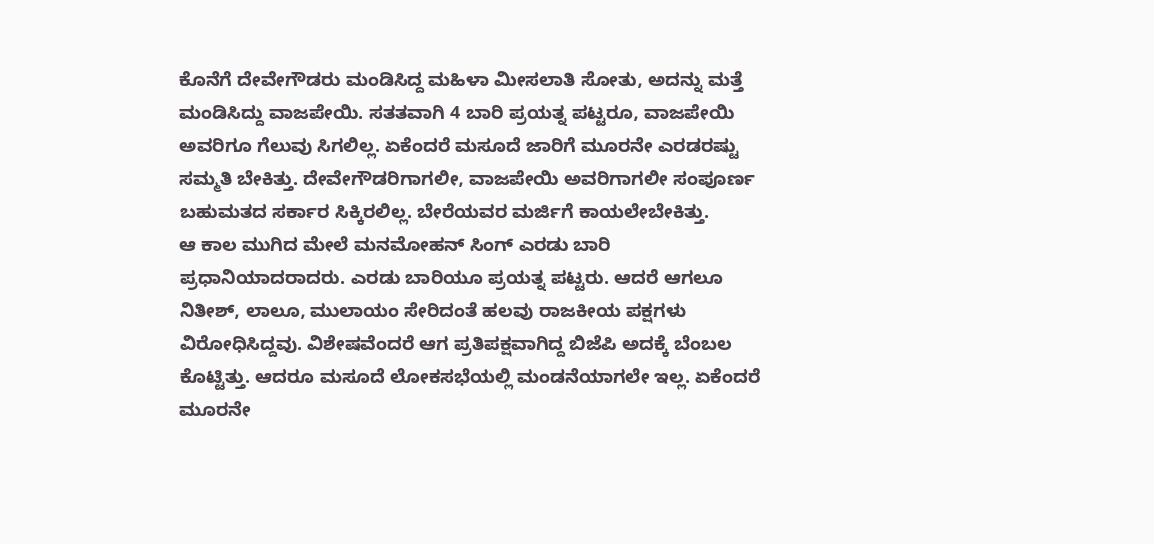ಕೊನೆಗೆ ದೇವೇಗೌಡರು ಮಂಡಿಸಿದ್ದ ಮಹಿಳಾ ಮೀಸಲಾತಿ ಸೋತು, ಅದನ್ನು ಮತ್ತೆ ಮಂಡಿಸಿದ್ದು ವಾಜಪೇಯಿ. ಸತತವಾಗಿ 4 ಬಾರಿ ಪ್ರಯತ್ನ ಪಟ್ಟರೂ, ವಾಜಪೇಯಿ ಅವರಿಗೂ ಗೆಲುವು ಸಿಗಲಿಲ್ಲ. ಏಕೆಂದರೆ ಮಸೂದೆ ಜಾರಿಗೆ ಮೂರನೇ ಎರಡರಷ್ಟು ಸಮ್ಮತಿ ಬೇಕಿತ್ತು. ದೇವೇಗೌಡರಿಗಾಗಲೀ, ವಾಜಪೇಯಿ ಅವರಿಗಾಗಲೀ ಸಂಪೂರ್ಣ ಬಹುಮತದ ಸರ್ಕಾರ ಸಿಕ್ಕಿರಲಿಲ್ಲ. ಬೇರೆಯವರ ಮರ್ಜಿಗೆ ಕಾಯಲೇಬೇಕಿತ್ತು.
ಆ ಕಾಲ ಮುಗಿದ ಮೇಲೆ ಮನಮೋಹನ್ ಸಿಂಗ್ ಎರಡು ಬಾರಿ ಪ್ರಧಾನಿಯಾದರಾದರು. ಎರಡು ಬಾರಿಯೂ ಪ್ರಯತ್ನ ಪಟ್ಟರು. ಆದರೆ ಆಗಲೂ ನಿತೀಶ್, ಲಾಲೂ, ಮುಲಾಯಂ ಸೇರಿದಂತೆ ಹಲವು ರಾಜಕೀಯ ಪಕ್ಷಗಳು ವಿರೋಧಿಸಿದ್ದವು. ವಿಶೇಷವೆಂದರೆ ಆಗ ಪ್ರತಿಪಕ್ಷವಾಗಿದ್ದ ಬಿಜೆಪಿ ಅದಕ್ಕೆ ಬೆಂಬಲ ಕೊಟ್ಟಿತ್ತು. ಆದರೂ ಮಸೂದೆ ಲೋಕಸಭೆಯಲ್ಲಿ ಮಂಡನೆಯಾಗಲೇ ಇಲ್ಲ. ಏಕೆಂದರೆ ಮೂರನೇ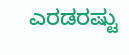ಎರಡರಷ್ಟು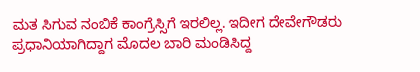ಮತ ಸಿಗುವ ನಂಬಿಕೆ ಕಾಂಗ್ರೆಸ್ಸಿಗೆ ಇರಲಿಲ್ಲ. ಇದೀಗ ದೇವೇಗೌಡರು ಪ್ರಧಾನಿಯಾಗಿದ್ದಾಗ ಮೊದಲ ಬಾರಿ ಮಂಡಿಸಿದ್ದ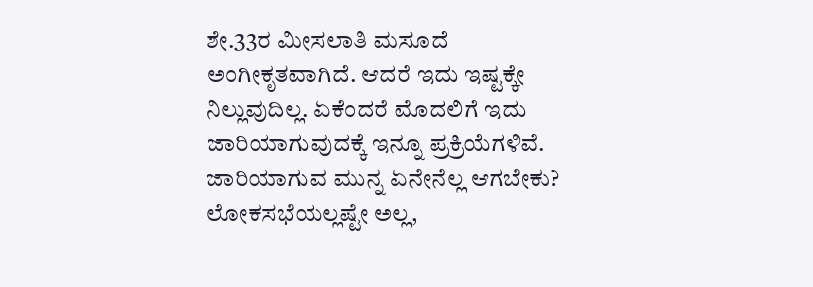ಶೇ.33ರ ಮೀಸಲಾತಿ ಮಸೂದೆ ಅಂಗೀಕೃತವಾಗಿದೆ. ಆದರೆ ಇದು ಇಷ್ಟಕ್ಕೇ ನಿಲ್ಲುವುದಿಲ್ಲ. ಏಕೆಂದರೆ ಮೊದಲಿಗೆ ಇದು ಜಾರಿಯಾಗುವುದಕ್ಕೆ ಇನ್ನೂ ಪ್ರಕ್ರಿಯೆಗಳಿವೆ.
ಜಾರಿಯಾಗುವ ಮುನ್ನ ಏನೇನೆಲ್ಲ ಆಗಬೇಕು?
ಲೋಕಸಭೆಯಲ್ಲಷ್ಟೇ ಅಲ್ಲ,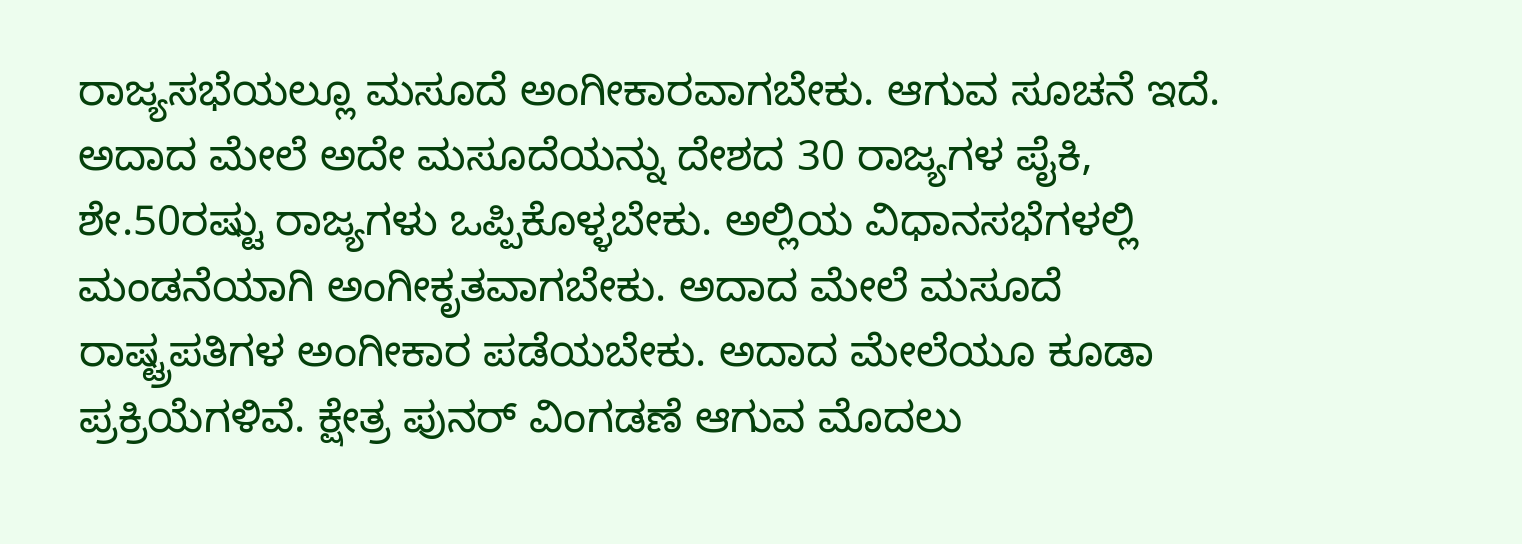ರಾಜ್ಯಸಭೆಯಲ್ಲೂ ಮಸೂದೆ ಅಂಗೀಕಾರವಾಗಬೇಕು. ಆಗುವ ಸೂಚನೆ ಇದೆ. ಅದಾದ ಮೇಲೆ ಅದೇ ಮಸೂದೆಯನ್ನು ದೇಶದ 30 ರಾಜ್ಯಗಳ ಪೈಕಿ, ಶೇ.50ರಷ್ಟು ರಾಜ್ಯಗಳು ಒಪ್ಪಿಕೊಳ್ಳಬೇಕು. ಅಲ್ಲಿಯ ವಿಧಾನಸಭೆಗಳಲ್ಲಿ ಮಂಡನೆಯಾಗಿ ಅಂಗೀಕೃತವಾಗಬೇಕು. ಅದಾದ ಮೇಲೆ ಮಸೂದೆ ರಾಷ್ಟ್ರಪತಿಗಳ ಅಂಗೀಕಾರ ಪಡೆಯಬೇಕು. ಅದಾದ ಮೇಲೆಯೂ ಕೂಡಾ ಪ್ರಕ್ರಿಯೆಗಳಿವೆ. ಕ್ಷೇತ್ರ ಪುನರ್ ವಿಂಗಡಣೆ ಆಗುವ ಮೊದಲು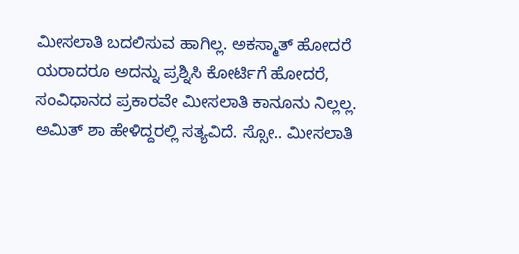ಮೀಸಲಾತಿ ಬದಲಿಸುವ ಹಾಗಿಲ್ಲ. ಅಕಸ್ಮಾತ್ ಹೋದರೆ ಯರಾದರೂ ಅದನ್ನು ಪ್ರಶ್ನಿಸಿ ಕೋರ್ಟಿಗೆ ಹೋದರೆ, ಸಂವಿಧಾನದ ಪ್ರಕಾರವೇ ಮೀಸಲಾತಿ ಕಾನೂನು ನಿಲ್ಲಲ್ಲ. ಅಮಿತ್ ಶಾ ಹೇಳಿದ್ದರಲ್ಲಿ ಸತ್ಯವಿದೆ. ಸ್ಸೋ.. ಮೀಸಲಾತಿ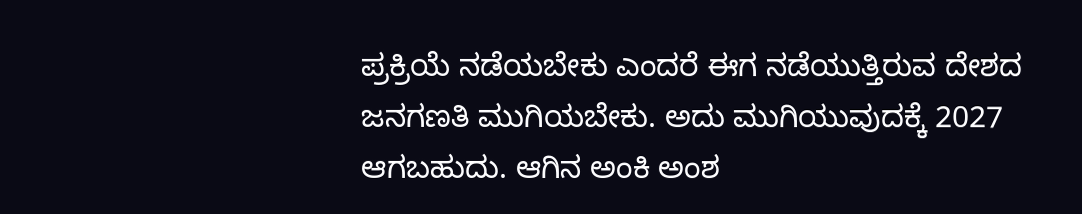ಪ್ರಕ್ರಿಯೆ ನಡೆಯಬೇಕು ಎಂದರೆ ಈಗ ನಡೆಯುತ್ತಿರುವ ದೇಶದ ಜನಗಣತಿ ಮುಗಿಯಬೇಕು. ಅದು ಮುಗಿಯುವುದಕ್ಕೆ 2027 ಆಗಬಹುದು. ಆಗಿನ ಅಂಕಿ ಅಂಶ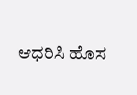ಆಧರಿಸಿ ಹೊಸ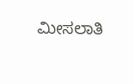ಮೀಸಲಾತಿ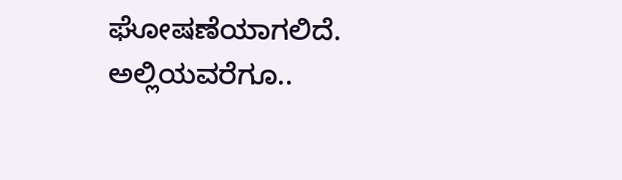ಘೋಷಣೆಯಾಗಲಿದೆ. ಅಲ್ಲಿಯವರೆಗೂ..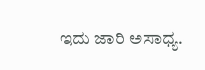ಇದು ಜಾರಿ ಅಸಾಧ್ಯ.